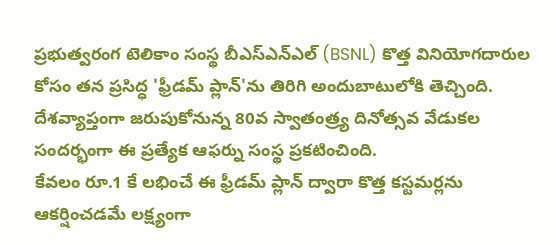ప్రభుత్వరంగ టెలికాం సంస్థ బీఎస్ఎన్ఎల్ (BSNL) కొత్త వినియోగదారుల కోసం తన ప్రసిద్ధ 'ఫ్రీడమ్ ప్లాన్'ను తిరిగి అందుబాటులోకి తెచ్చింది.
దేశవ్యాప్తంగా జరుపుకోనున్న 80వ స్వాతంత్ర్య దినోత్సవ వేడుకల సందర్భంగా ఈ ప్రత్యేక ఆఫర్ను సంస్థ ప్రకటించింది.
కేవలం రూ.1 కే లభించే ఈ ఫ్రీడమ్ ప్లాన్ ద్వారా కొత్త కస్టమర్లను ఆకర్షించడమే లక్ష్యంగా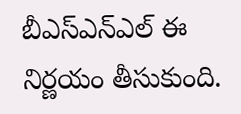బీఎస్ఎన్ఎల్ ఈ నిర్ణయం తీసుకుంది.